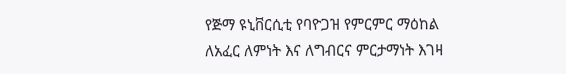የጅማ ዩኒቨርሲቲ የባዮጋዝ የምርምር ማዕከል ለአፈር ለምነት እና ለግብርና ምርታማነት እገዛ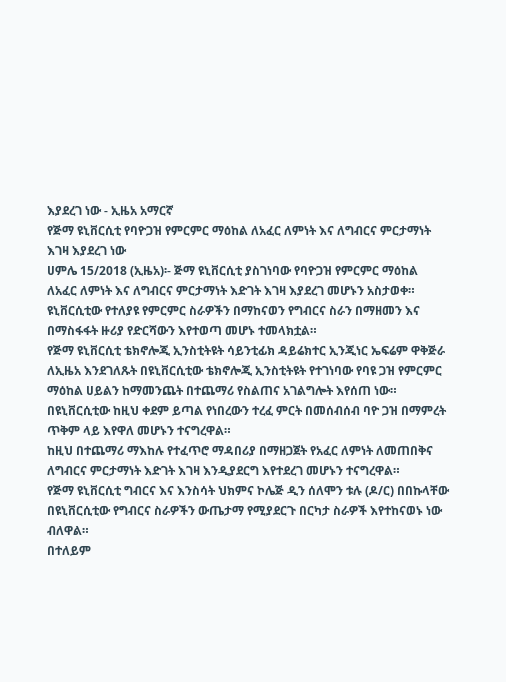እያደረገ ነው - ኢዜአ አማርኛ
የጅማ ዩኒቨርሲቲ የባዮጋዝ የምርምር ማዕከል ለአፈር ለምነት እና ለግብርና ምርታማነት እገዛ እያደረገ ነው
ሀምሌ 15/2018 (ኢዜአ)፡- ጅማ ዩኒቨርሲቲ ያስገነባው የባዮጋዝ የምርምር ማዕከል ለአፈር ለምነት እና ለግብርና ምርታማነት እድገት እገዛ እያደረገ መሆኑን አስታወቀ።
ዩኒቨርሲቲው የተለያዩ የምርምር ስራዎችን በማከናወን የግብርና ስራን በማዘመን እና በማስፋፋት ዙሪያ የድርሻውን እየተወጣ መሆኑ ተመላክቷል።
የጅማ ዩኒቨርሲቲ ቴክኖሎጂ ኢንስቲትዩት ሳይንቲፊክ ዳይሬክተር ኢንጂነር ኤፍሬም ዋቅጅራ ለኢዜአ እንደገለጹት በዩኒቨርሲቲው ቴክኖሎጂ ኢንስቲትዩት የተገነባው የባዩ ጋዝ የምርምር ማዕከል ሀይልን ከማመንጨት በተጨማሪ የስልጠና አገልግሎት እየሰጠ ነው።
በዩኒቨርሲቲው ከዚህ ቀደም ይጣል የነበረውን ተረፈ ምርት በመሰብሰብ ባዮ ጋዝ በማምረት ጥቅም ላይ እየዋለ መሆኑን ተናግረዋል።
ከዚህ በተጨማሪ ማእከሉ የተፈጥሮ ማዳበሪያ በማዘጋጀት የአፈር ለምነት ለመጠበቅና ለግብርና ምርታማነት እድገት እገዛ እንዲያደርግ እየተደረገ መሆኑን ተናግረዋል።
የጅማ ዩኒቨርሲቲ ግብርና እና እንስሳት ህክምና ኮሌጅ ዲን ሰለሞን ቱሉ (ዶ/ር) በበኩላቸው በዩኒቨርሲቲው የግብርና ስራዎችን ውጤታማ የሚያደርጉ በርካታ ስራዎች እየተከናወኑ ነው ብለዋል።
በተለይም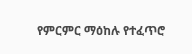የምርምር ማዕከሉ የተፈጥሮ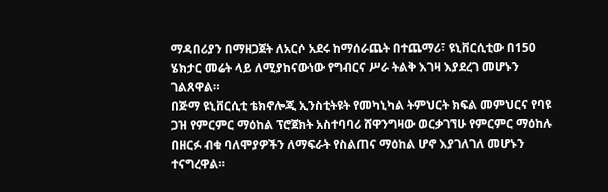ማዳበሪያን በማዘጋጀት ለአርሶ አደሩ ከማሰራጨት በተጨማሪ፣ ዩኒቨርሲቲው በ150 ሄክታር መሬት ላይ ለሚያከናውነው የግብርና ሥራ ትልቅ እገዛ እያደረገ መሆኑን ገልጸዋል።
በጅማ ዩኒቨርሲቲ ቴክኖሎጂ ኢንስቲትዩት የመካኒካል ትምህርት ክፍል መምህርና የባዩ ጋዝ የምርምር ማዕከል ፕሮጀክት አስተባባሪ ሸዋንግዛው ወርቃገኘሁ የምርምር ማዕከሉ በዘርፉ ብቁ ባለሞያዎችን ለማፍራት የስልጠና ማዕከል ሆኖ እያገለገለ መሆኑን ተናግረዋል።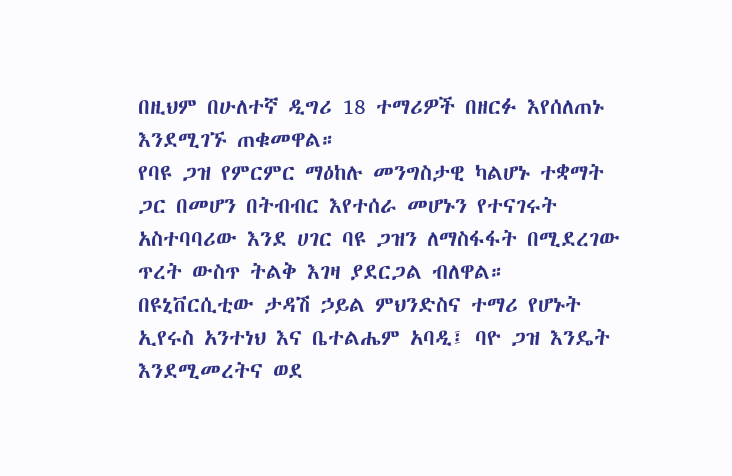በዚህም በሁለተኛ ዲግሪ 18 ተማሪዎች በዘርፉ እየሰለጠኑ እንደሚገኙ ጠቁመዋል።
የባዩ ጋዝ የምርምር ማዕከሉ መንግስታዊ ካልሆኑ ተቋማት ጋር በመሆን በትብብር እየተሰራ መሆኑን የተናገሩት አስተባባሪው እንደ ሀገር ባዩ ጋዝን ለማስፋፋት በሚደረገው ጥረት ውስጥ ትልቅ እገዛ ያደርጋል ብለዋል።
በዩኒቨርሲቲው ታዳሽ ኃይል ምህንድስና ተማሪ የሆኑት ኢየሩስ አንተነህ እና ቤተልሔም አባዲ፤ ባዮ ጋዝ እንዴት እንደሚመረትና ወደ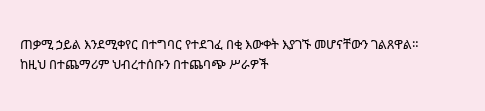ጠቃሚ ኃይል እንደሚቀየር በተግባር የተደገፈ በቂ እውቀት እያገኙ መሆናቸውን ገልጸዋል።
ከዚህ በተጨማሪም ህብረተሰቡን በተጨባጭ ሥራዎች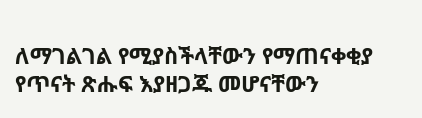ለማገልገል የሚያስችላቸውን የማጠናቀቂያ የጥናት ጽሑፍ እያዘጋጁ መሆናቸውን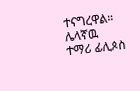ተናግረዋል።
ሌላኛዉ ተማሪ ፊሊጶስ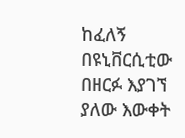ከፈለኝ በዩኒቨርሲቲው በዘርፉ እያገኘ ያለው እውቀት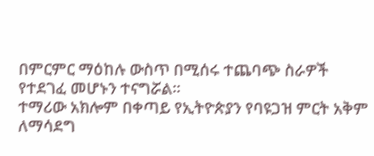በምርምር ማዕከሉ ውስጥ በሚሰሩ ተጨባጭ ስራዎች የተደገፈ መሆኑን ተናግሯል።
ተማሪው አክሎም በቀጣይ የኢትዮጵያን የባዩጋዝ ምርት አቅም ለማሳደግ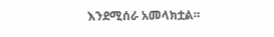እንደሚሰራ አመላክቷል።